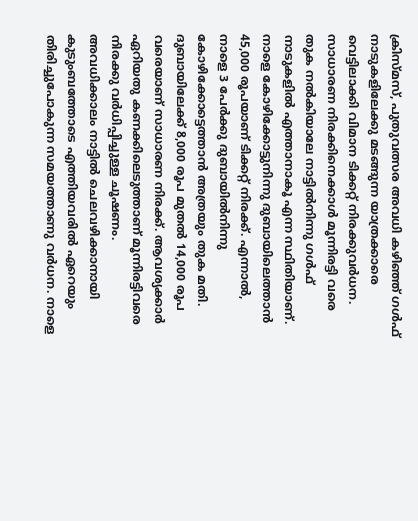ക്രിസ്മസ്, പുതുവത്സര അവധി കഴിഞ്ഞ് ഗൾഫ് നാടുകളിലേക്കു മടങ്ങുന്ന യാത്രക്കാരെ വെട്ടിലാക്കി വിമാന ടിക്കറ്റ് നിരക്കുവർധന. സാധാരണ നിരക്കിനെക്കാൾ മൂന്നിരട്ടി വരെ തുക നൽകിയാലേ നാട്ടിൽനിന്നു ഗൾഫ് നാടുകളിൽ എത്താനാകൂ എന്ന സ്ഥിതിയാണ്.
നാളെ കോഴിക്കോട്ടുനിന്നു ദുബായിലെത്താൻ 45,000 രൂപയാണ് ടിക്കറ്റ് നിരക്ക്. എന്നാൽ, നാളെ 3 പേർക്കു ദുബായിൽനിന്നു കോഴിക്കോട്ടെത്താൻ അത്രയും തുക മതി. ദുബായിലേക്ക് 8,000 രൂപ മുതൽ 14,000 രൂപ വരെയാണ് സാധാരണ നിരക്ക്. ആവശ്യക്കാർ ഏറിയതു കണക്കിലെടുത്താണ് മൂന്നിരട്ടിവരെ നിരക്കു വർധിപ്പിച്ചുള്ള ചൂഷണം.
അവധിക്കാലം നാട്ടിൽ ചെലവഴിക്കാനായി കുടുംബത്തോടെ എത്തിയവരിൽ ഏറെയും തിരിച്ചുപോകുന്ന സമയത്താണു വർധന. നാളെ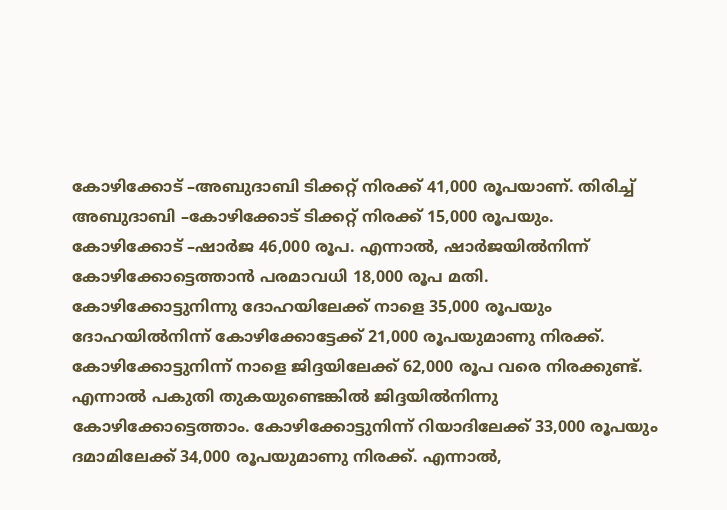കോഴിക്കോട് –അബുദാബി ടിക്കറ്റ് നിരക്ക് 41,000 രൂപയാണ്. തിരിച്ച് അബുദാബി –കോഴിക്കോട് ടിക്കറ്റ് നിരക്ക് 15,000 രൂപയും. കോഴിക്കോട് –ഷാർജ 46,000 രൂപ. എന്നാൽ, ഷാർജയിൽനിന്ന് കോഴിക്കോട്ടെത്താൻ പരമാവധി 18,000 രൂപ മതി.
കോഴിക്കോട്ടുനിന്നു ദോഹയിലേക്ക് നാളെ 35,000 രൂപയും ദോഹയിൽനിന്ന് കോഴിക്കോട്ടേക്ക് 21,000 രൂപയുമാണു നിരക്ക്. കോഴിക്കോട്ടുനിന്ന് നാളെ ജിദ്ദയിലേക്ക് 62,000 രൂപ വരെ നിരക്കുണ്ട്. എന്നാൽ പകുതി തുകയുണ്ടെങ്കിൽ ജിദ്ദയിൽനിന്നു കോഴിക്കോട്ടെത്താം. കോഴിക്കോട്ടുനിന്ന് റിയാദിലേക്ക് 33,000 രൂപയും ദമാമിലേക്ക് 34,000 രൂപയുമാണു നിരക്ക്. എന്നാൽ,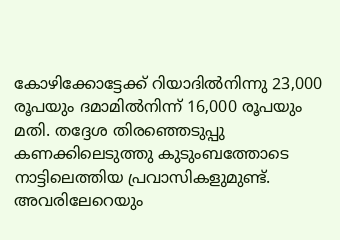കോഴിക്കോട്ടേക്ക് റിയാദിൽനിന്നു 23,000 രൂപയും ദമാമിൽനിന്ന് 16,000 രൂപയും മതി. തദ്ദേശ തിരഞ്ഞെടുപ്പു കണക്കിലെടുത്തു കുടുംബത്തോടെ നാട്ടിലെത്തിയ പ്രവാസികളുമുണ്ട്. അവരിലേറെയും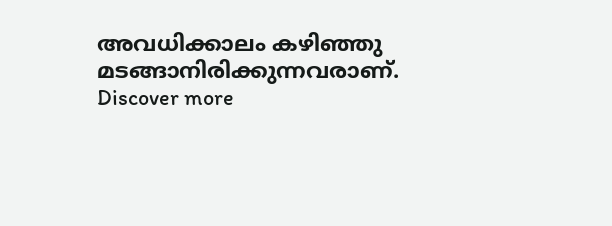അവധിക്കാലം കഴിഞ്ഞു മടങ്ങാനിരിക്കുന്നവരാണ്.
Discover more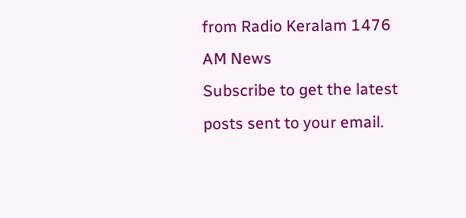from Radio Keralam 1476 AM News
Subscribe to get the latest posts sent to your email.